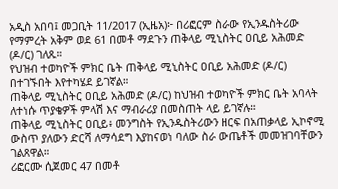አዲስ አበባ፤ መጋቢት 11/2017 (ኢዜአ)፦ በሪፎርም ስራው የኢንዱስትሪው የማምረት አቅም ወደ 61 በመቶ ማደጉን ጠቅላይ ሚኒስትር ዐቢይ አሕመድ (ዶ/ር) ገለጹ።
የህዝብ ተወካዮች ምክር ቤት ጠቅላይ ሚኒስትር ዐቢይ አሕመድ (ዶ/ር) በተገኙበት እየተካሄደ ይገኛል።
ጠቅላይ ሚኒስትር ዐቢይ አሕመድ (ዶ/ር) ከህዝብ ተወካዮች ምክር ቤት አባላት ለተነሱ ጥያቄዎች ምላሽ እና ማብራሪያ በመስጠት ላይ ይገኛሉ።
ጠቅላይ ሚኒስትር ዐቢይ፥ መንግስት የኢንዱስትሪውን ዘርፍ በአጠቃላይ ኢኮኖሚ ውስጥ ያለውን ድርሻ ለማሳደግ እያከናወነ ባለው ስራ ውጤቶች መመዝገባቸውን ገልጸዋል።
ሪፎርሙ ሲጀመር 47 በመቶ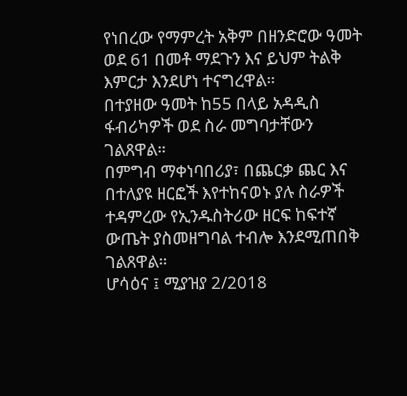የነበረው የማምረት አቅም በዘንድሮው ዓመት ወደ 61 በመቶ ማደጉን እና ይህም ትልቅ እምርታ እንደሆነ ተናግረዋል።
በተያዘው ዓመት ከ55 በላይ አዳዲስ ፋብሪካዎች ወደ ስራ መግባታቸውን ገልጸዋል።
በምግብ ማቀነባበሪያ፣ በጨርቃ ጨር እና በተለያዩ ዘርፎች እየተከናወኑ ያሉ ስራዎች ተዳምረው የኢንዱስትሪው ዘርፍ ከፍተኛ ውጤት ያስመዘግባል ተብሎ እንደሚጠበቅ ገልጸዋል።
ሆሳዕና ፤ ሚያዝያ 2/2018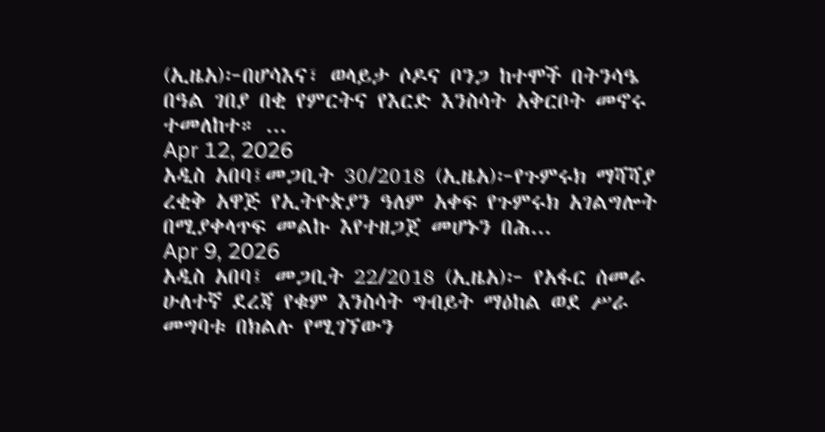(ኢዜአ)፦በሆሳእና፣ ወላይታ ሶዶና ቦንጋ ከተሞች በትንሳዔ በዓል ገበያ በቂ የምርትና የእርድ እንስሳት አቅርቦት መኖሩ ተመለከተ። ...
Apr 12, 2026
አዲስ አበባ፤መጋቢት 30/2018 (ኢዜአ)፦የጉምሩክ ማሻሻያ ረቂቅ አዋጅ የኢትዮጵያን ዓለም አቀፍ የጉምሩክ አገልግሎት በሚያቀላጥፍ መልኩ እየተዘጋጀ መሆኑን በሕ...
Apr 9, 2026
አዲስ አበባ፤ መጋቢት 22/2018 (ኢዜአ)፦ የአፋር ሰመራ ሁለተኛ ደረጃ የቁም እንስሳት ግብይት ማዕከል ወደ ሥራ መግባቱ በክልሉ የሚገኘውን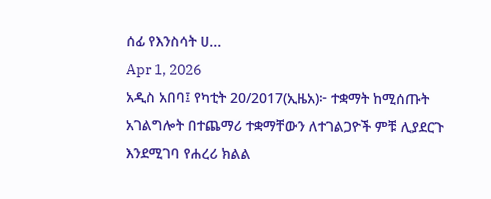ሰፊ የእንስሳት ሀ...
Apr 1, 2026
አዲስ አበባ፤ የካቲት 20/2017(ኢዜአ)፦ ተቋማት ከሚሰጡት አገልግሎት በተጨማሪ ተቋማቸውን ለተገልጋዮች ምቹ ሊያደርጉ እንደሚገባ የሐረሪ ክልል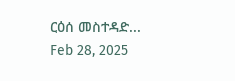ርዕሰ መስተዳድ...
Feb 28, 2025